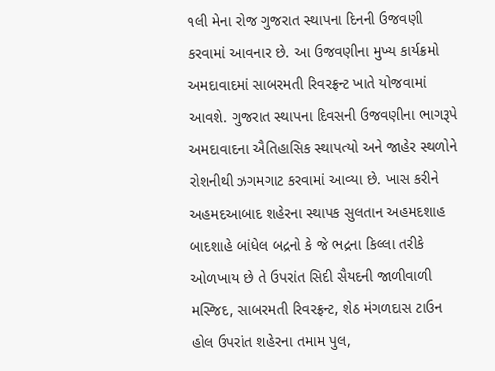૧લી મેના રોજ ગુજરાત સ્થાપના દિનની ઉજવણી કરવામાં આવનાર છે. આ ઉજવણીના મુખ્ય કાર્યક્રમો અમદાવાદમાં સાબરમતી રિવરફ્રન્ટ ખાતે યોજવામાં આવશે. ગુજરાત સ્થાપના દિવસની ઉજવણીના ભાગરૂપે અમદાવાદના ઐતિહાસિક સ્થાપત્યો અને જાહેર સ્થળોને રોશનીથી ઝગમગાટ કરવામાં આવ્યા છે. ખાસ કરીને અહમદઆબાદ શહેરના સ્થાપક સુલતાન અહમદશાહ બાદશાહે બાંધેલ બદ્રનો કે જે ભદ્રના કિલ્લા તરીકે ઓળખાય છે તે ઉપરાંત સિદી સૈયદની જાળીવાળી મસ્જિદ, સાબરમતી રિવરફ્રન્ટ, શેઠ મંગળદાસ ટાઉન હોલ ઉપરાંત શહેરના તમામ પુલ,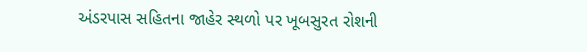અંડરપાસ સહિતના જાહેર સ્થળો પર ખૂબસુરત રોશની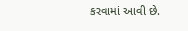કરવામાં આવી છે.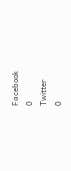Facebook
0
Twitter
0